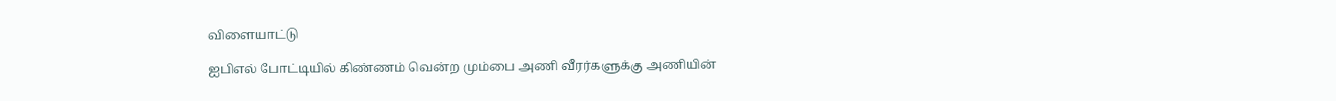விளையாட்டு

ஐபிஎல் போட்டியில் கிண்ணம் வென்ற மும்பை அணி வீரர்களுக்கு அணியின்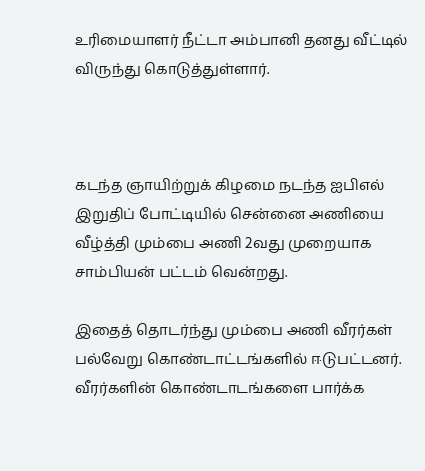உரிமையாளர் நீட்டா அம்பானி தனது வீட்டில் விருந்து கொடுத்துள்ளார்.



கடந்த ஞாயிற்றுக் கிழமை நடந்த ஐபிஎல் இறுதிப் போட்டியில் சென்னை அணியை வீழ்த்தி மும்பை அணி 2வது முறையாக சாம்பியன் பட்டம் வென்றது.

இதைத் தொடர்ந்து மும்பை அணி வீரர்கள் பல்வேறு கொண்டாட்டங்களில் ஈடுபட்டனர். வீரர்களின் கொண்டாடங்களை பார்க்க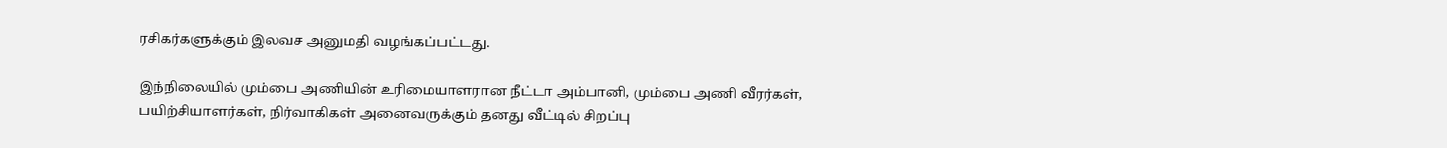ரசிகர்களுக்கும் இலவச அனுமதி வழங்கப்பட்டது.

இந்நிலையில் மும்பை அணியின் உரிமையாளரான நீட்டா அம்பானி, மும்பை அணி வீரர்கள், பயிற்சியாளர்கள், நிர்வாகிகள் அனைவருக்கும் தனது வீட்டில் சிறப்பு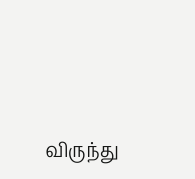விருந்து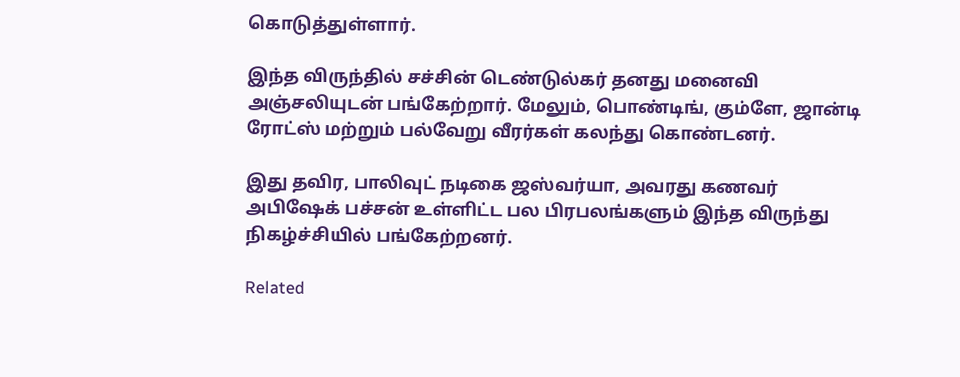கொடுத்துள்ளார்.

இந்த விருந்தில் சச்சின் டெண்டுல்கர் தனது மனைவி அஞ்சலியுடன் பங்கேற்றார். மேலும், பொண்டிங், கும்ளே, ஜான்டி ரோட்ஸ் மற்றும் பல்வேறு வீரர்கள் கலந்து கொண்டனர்.

இது தவிர, பாலிவுட் நடிகை ஜஸ்வர்யா, அவரது கணவர் அபிஷேக் பச்சன் உள்ளிட்ட பல பிரபலங்களும் இந்த விருந்து நிகழ்ச்சியில் பங்கேற்றனர்.

Related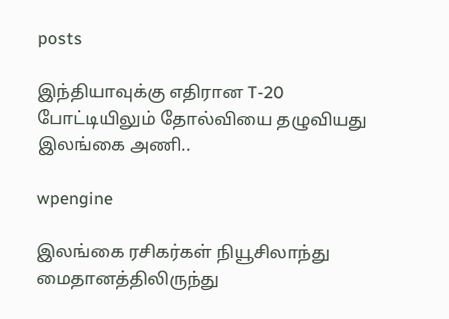posts

இந்தியாவுக்கு எதிரான T-20 போட்டியிலும் தோல்வியை தழுவியது இலங்கை அணி..

wpengine

இலங்கை ரசிகர்கள் நியூசிலாந்து மைதானத்திலிருந்து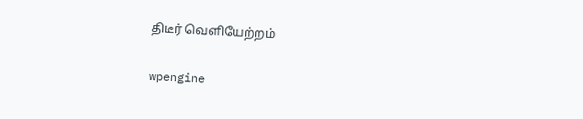திடீர் வெளியேற்றம்

wpengine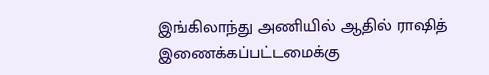இங்கிலாந்து அணியில் ஆதில் ராஷித் இணைக்கப்பட்டமைக்கு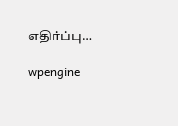எதிர்ப்பு…

wpengine